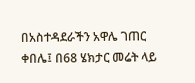በአስተዳደራችን አዋሌ ገጠር ቀበሌ፤ በ68 ሄክታር መሬት ላይ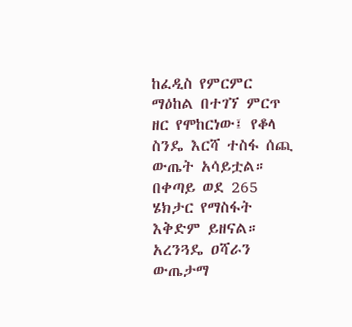ከፈዲስ የምርምር ማዕከል በተገኘ ምርጥ ዘር የሞከርነው፤ የቆላ ስንዴ እርሻ ተስፋ ሰጪ ውጤት አሳይቷል። በቀጣይ ወደ 265 ሄክታር የማስፋት እቅድም ይዘናል። አረንጓዴ ዐሻራን ውጤታማ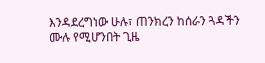እንዳደረግነው ሁሉ፣ ጠንክረን ከሰራን ጓዳችን ሙሉ የሚሆንበት ጊዜ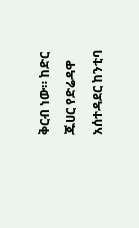ቅርብ ነው። ከድር ጁሀር የድሬዳዋ አሰተዳደር ከንቲባ